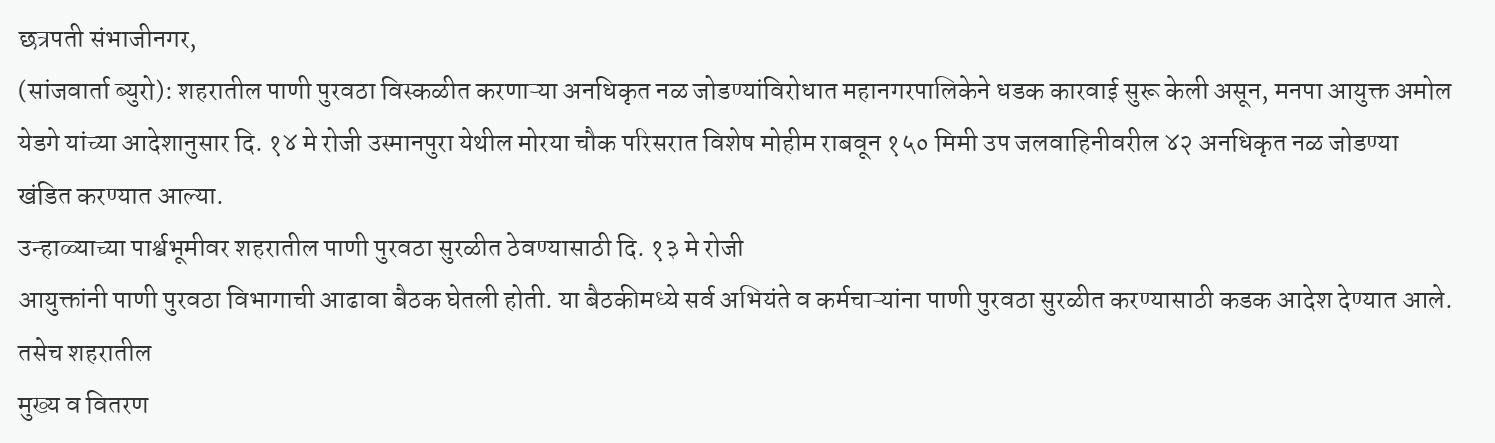छत्रपती संभाजीनगर,
(सांजवार्ता ब्युरो): शहरातील पाणी पुरवठा विस्कळीत करणाऱ्या अनधिकृत नळ जोडण्यांविरोधात महानगरपालिकेने धडक कारवाई सुरू केली असून, मनपा आयुक्त अमोल येडगे यांच्या आदेशानुसार दि. १४ मे रोजी उस्मानपुरा येथील मोरया चौक परिसरात विशेष मोहीम राबवून १५० मिमी उप जलवाहिनीवरील ४२ अनधिकृत नळ जोडण्या खंडित करण्यात आल्या.
उन्हाळ्याच्या पार्श्वभूमीवर शहरातील पाणी पुरवठा सुरळीत ठेवण्यासाठी दि. १३ मे रोजी
आयुक्तांनी पाणी पुरवठा विभागाची आढावा बैठक घेतली होती. या बैठकीमध्ये सर्व अभियंते व कर्मचाऱ्यांना पाणी पुरवठा सुरळीत करण्यासाठी कडक आदेश देण्यात आले. तसेच शहरातील
मुख्य व वितरण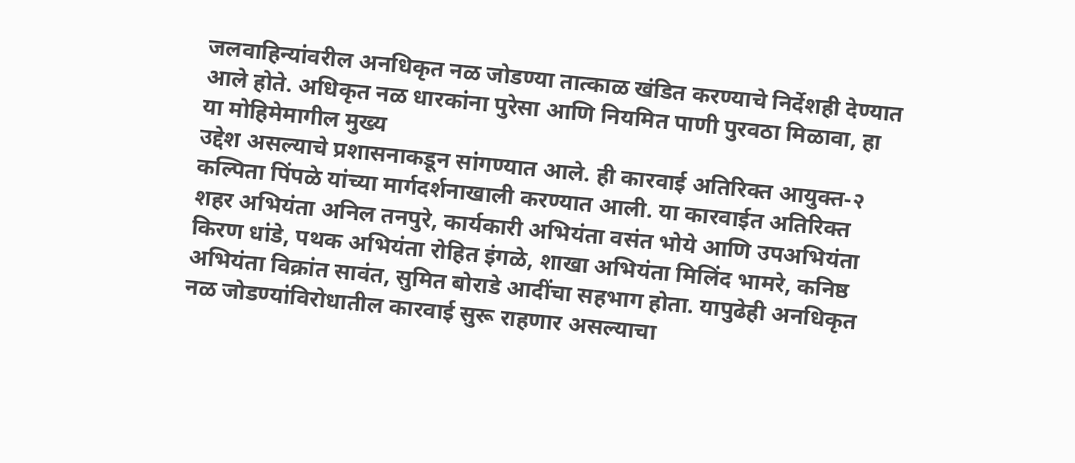जलवाहिन्यांवरील अनधिकृत नळ जोडण्या तात्काळ खंडित करण्याचे निर्देशही देण्यात आले होते. अधिकृत नळ धारकांना पुरेसा आणि नियमित पाणी पुरवठा मिळावा, हा या मोहिमेमागील मुख्य
उद्देश असल्याचे प्रशासनाकडून सांगण्यात आले. ही कारवाई अतिरिक्त आयुक्त-२ कल्पिता पिंपळे यांच्या मार्गदर्शनाखाली करण्यात आली. या कारवाईत अतिरिक्त शहर अभियंता अनिल तनपुरे, कार्यकारी अभियंता वसंत भोये आणि उपअभियंता किरण धांडे, पथक अभियंता रोहित इंगळे, शाखा अभियंता मिलिंद भामरे, कनिष्ठ अभियंता विक्रांत सावंत, सुमित बोराडे आदींचा सहभाग होता. यापुढेही अनधिकृत नळ जोडण्यांविरोधातील कारवाई सुरू राहणार असल्याचा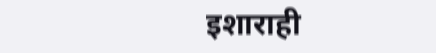इशाराही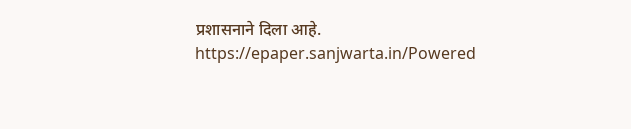प्रशासनाने दिला आहे.
https://epaper.sanjwarta.in/Powered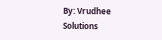By: Vrudhee Solutions